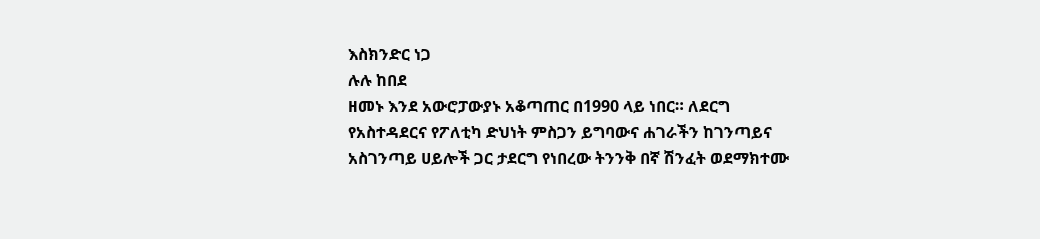እስክንድር ነጋ
ሉሉ ከበደ
ዘመኑ እንደ አውሮፓውያኑ አቆጣጠር በ1990 ላይ ነበር። ለደርግ የአስተዳደርና የፖለቲካ ድህነት ምስጋን ይግባውና ሐገራችን ከገንጣይና አስገንጣይ ሀይሎች ጋር ታደርግ የነበረው ትንንቅ በኛ ሽንፈት ወደማክተሙ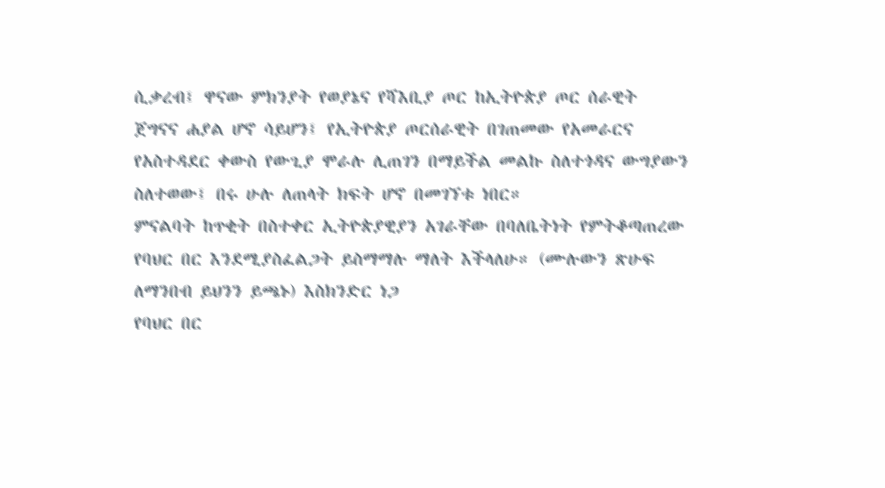ሲቃረብ፤ ዋናው ምክንያት የወያኔና የሻእቢያ ጦር ከኢትዮጵያ ጦር ሰራዊት ጀግናና ሐያል ሆኖ ሳይሆን፤ የኢትዮጵያ ጦርሰራዊት በገጠመው የአመራርና የአስተዳደር ቀውስ የውጊያ ሞራሉ ሊጠገን በማይችል መልኩ ስለተጎዳና ውግያውን ስለተወው፤ በሩ ሁሉ ለጠላት ክፍት ሆኖ በመገኘቱ ነበር።
ምናልባት ከጥቂት በስተቀር ኢትዮጵያዊያን አገራቸው በባለቤትነት የምትቆጣጠረው የባህር በር እንደሚያስፈልጋት ይስማማሉ ማለት እችላለሁ። (ሙሉውን ጽሁፍ ለማንበብ ይህንን ይጫኑ) እስክንድር ነጋ
የባህር በር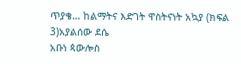ጥያቄ… ከልማትና እድገት ዋስትናነት አኳያ (ክፍል 3)አያልሰው ደሴ
አቡነ ጳውሎስ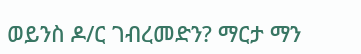ወይንስ ዶ/ር ገብረመድን? ማርታ ማን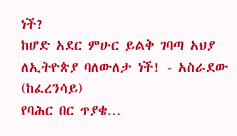ነች?
ከሆድ አደር ምሁር ይልቅ ገባጣ አህያ ለኢትዮጵያ ባለውለታ ነች! - አስራደው (ከፈረንሳይ)
የባሕር በር ጥያቄ…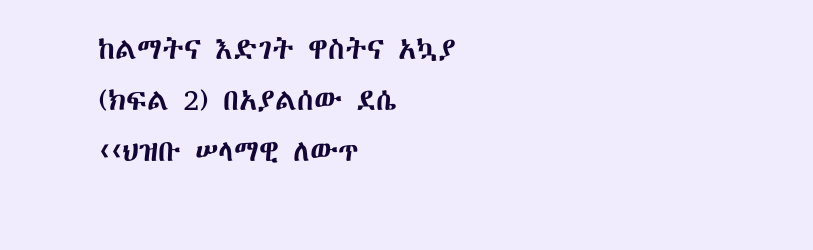ከልማትና እድገት ዋስትና አኳያ (ክፍል 2) በአያልሰው ደሴ
‹‹ህዝቡ ሠላማዊ ለውጥ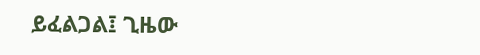ይፈልጋል፤ ጊዜው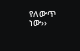የለውጥ ነው››